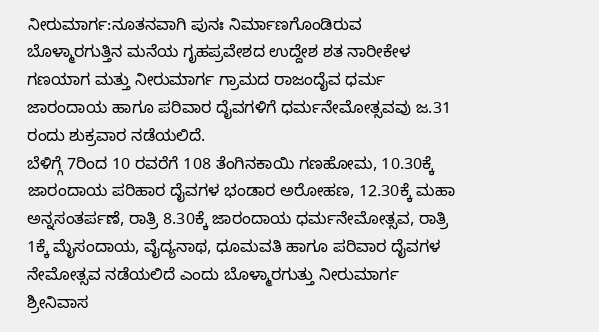ನೀರುಮಾರ್ಗ:ನೂತನವಾಗಿ ಪುನಃ ನಿರ್ಮಾಣಗೊಂಡಿರುವ ಬೊಳ್ಮಾರಗುತ್ತಿನ ಮನೆಯ ಗೃಹಪ್ರವೇಶದ ಉದ್ದೇಶ ಶತ ನಾರೀಕೇಳ ಗಣಯಾಗ ಮತ್ತು ನೀರುಮಾರ್ಗ ಗ್ರಾಮದ ರಾಜಂದೈವ ಧರ್ಮ ಜಾರಂದಾಯ ಹಾಗೂ ಪರಿವಾರ ದೈವಗಳಿಗೆ ಧರ್ಮನೇಮೋತ್ಸವವು ಜ.31 ರಂದು ಶುಕ್ರವಾರ ನಡೆಯಲಿದೆ.
ಬೆಳಿಗ್ಗೆ 7ರಿಂದ 10 ರವರೆಗೆ 108 ತೆಂಗಿನಕಾಯಿ ಗಣಹೋಮ, 10.30ಕ್ಕೆ ಜಾರಂದಾಯ ಪರಿಹಾರ ದೈವಗಳ ಭಂಡಾರ ಅರೋಹಣ, 12.30ಕ್ಕೆ ಮಹಾ ಅನ್ನಸಂತರ್ಪಣೆ, ರಾತ್ರಿ 8.30ಕ್ಕೆ ಜಾರಂದಾಯ ಧರ್ಮನೇಮೋತ್ಸವ, ರಾತ್ರಿ 1ಕ್ಕೆ ಮೈಸಂದಾಯ, ವೈದ್ಯನಾಥ, ಧೂಮವತಿ ಹಾಗೂ ಪರಿವಾರ ದೈವಗಳ ನೇಮೋತ್ಸವ ನಡೆಯಲಿದೆ ಎಂದು ಬೊಳ್ಮಾರಗುತ್ತು ನೀರುಮಾರ್ಗ ಶ್ರೀನಿವಾಸ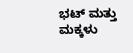ಭಟ್ ಮತ್ತು ಮಕ್ಕಳು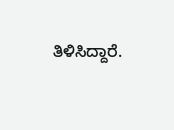ತಿಳಿಸಿದ್ದಾರೆ.